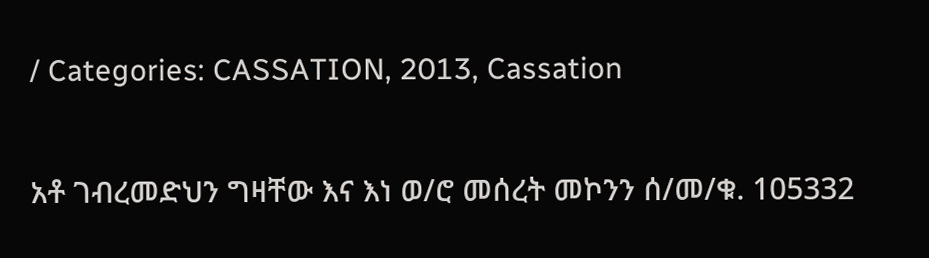/ Categories: CASSATION, 2013, Cassation

አቶ ገብረመድህን ግዛቸው እና እነ ወ/ሮ መሰረት መኮንን ሰ/መ/ቁ. 105332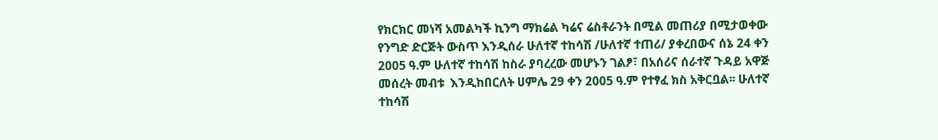የክርክር መነሻ አመልካች ኪንግ ማክሬል ካሬና ሬስቶራንት በሚል መጠሪያ በሚታወቀው የንግድ ድርጅት ውስጥ እንዲሰራ ሁለተኛ ተከሳሽ /ሁለተኛ ተጠሪ/ ያቀረበውና ሰኔ 24 ቀን 2005 ዓ.ም ሁለተኛ ተከሳሽ ከስራ ያባረረው መሆኑን ገልፆ፣ በአሰሪና ሰራተኛ ጉዳይ አዋጅ መሰረት መብቱ  እንዲከበርለት ሀምሌ 29 ቀን 2005 ዓ.ም የተፃፈ ክስ አቅርቧል፡፡ ሁለተኛ ተከሳሽ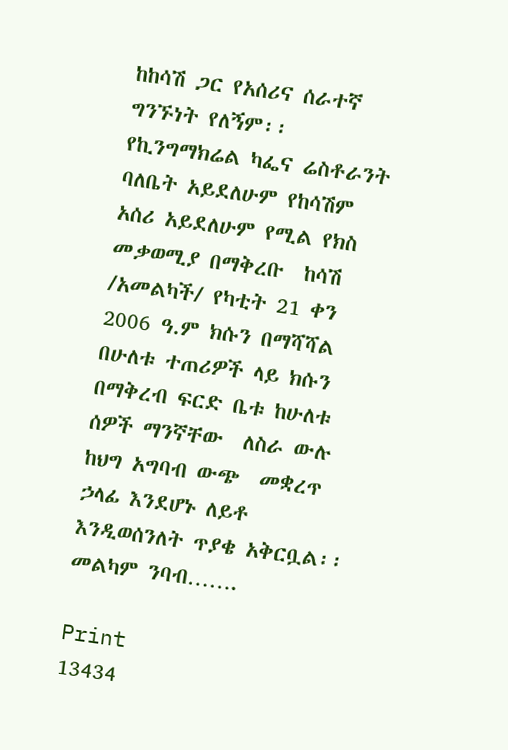ከከሳሽ ጋር የአሰሪና ሰራተኛ ግንኙነት የለኝም፡፡ የኪንግማክሬል ካፌና ሬስቶራንት ባለቤት አይደለሁም የከሳሽም  አሰሪ አይደለሁም የሚል የክስ መቃወሚያ በማቅረቡ  ከሳሽ /አመልካች/ የካቲት 21 ቀን 2006 ዓ.ም ክሱን በማሻሻል በሁለቱ ተጠሪዎች ላይ ክሱን በማቅረብ ፍርድ ቤቱ ከሁለቱ ሰዎች ማንኛቸው  ለስራ ውሉ ከህግ አግባብ ውጭ  መቋረጥ  ኃላፊ እንደሆኑ ለይቶ እንዲወሰንለት ጥያቄ አቅርቧል፡፡ መልካም ንባብ…….

Print
13434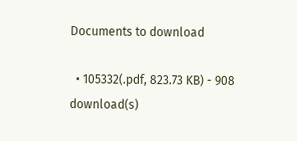Documents to download

  • 105332(.pdf, 823.73 KB) - 908 download(s)